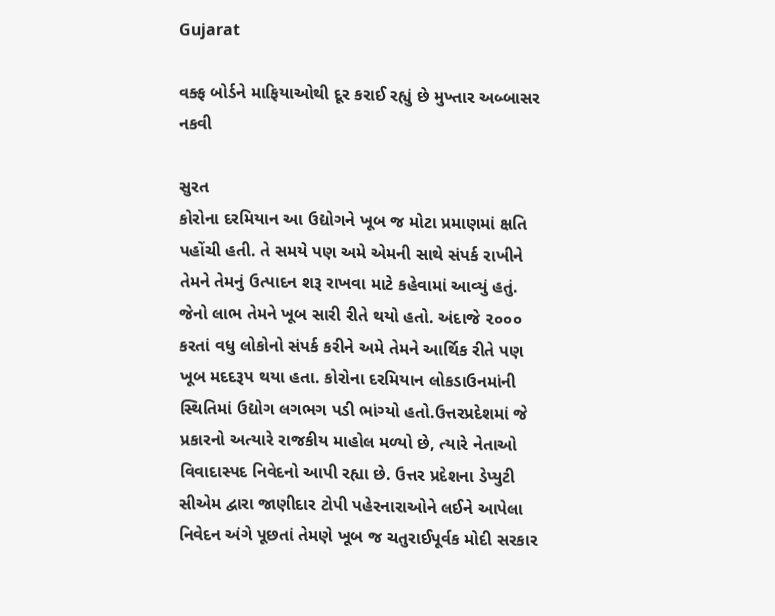Gujarat

વક્ફ બોર્ડને માફિયાઓથી દૂર કરાઈ રહ્યું છે મુખ્તાર અબ્બાસર નકવી

સુરત
કોરોના દરમિયાન આ ઉદ્યોગને ખૂબ જ મોટા પ્રમાણમાં ક્ષતિ પહોંચી હતી. તે સમયે પણ અમે એમની સાથે સંપર્ક રાખીને તેમને તેમનું ઉત્પાદન શરૂ રાખવા માટે કહેવામાં આવ્યું હતું. જેનો લાભ તેમને ખૂબ સારી રીતે થયો હતો. અંદાજે ૨૦૦૦ કરતાં વધુ લોકોનો સંપર્ક કરીને અમે તેમને આર્થિક રીતે પણ ખૂબ મદદરૂપ થયા હતા. કોરોના દરમિયાન લોકડાઉનમાંની સ્થિતિમાં ઉદ્યોગ લગભગ પડી ભાંગ્યો હતો.ઉત્તરપ્રદેશમાં જે પ્રકારનો અત્યારે રાજકીય માહોલ મળ્યો છે, ત્યારે નેતાઓ વિવાદાસ્પદ નિવેદનો આપી રહ્યા છે. ઉત્તર પ્રદેશના ડેપ્યુટી સીએમ દ્વારા જાણીદાર ટોપી પહેરનારાઓને લઈને આપેલા નિવેદન અંગે પૂછતાં તેમણે ખૂબ જ ચતુરાઈપૂર્વક મોદી સરકાર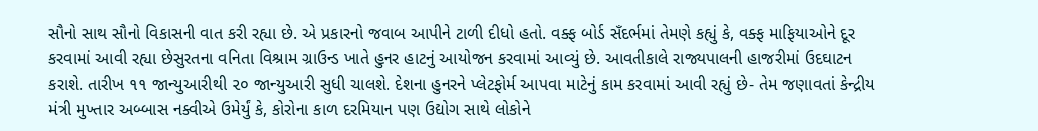સૌનો સાથ સૌનો વિકાસની વાત કરી રહ્યા છે. એ પ્રકારનો જવાબ આપીને ટાળી દીધો હતો. વક્ફ બોર્ડ સઁદર્ભમાં તેમણે કહ્યું કે, વક્ફ માફિયાઓને દૂર કરવામાં આવી રહ્યા છેસુરતના વનિતા વિશ્રામ ગ્રાઉન્ડ ખાતે હુનર હાટનું આયોજન કરવામાં આવ્યું છે. આવતીકાલે રાજ્યપાલની હાજરીમાં ઉદઘાટન કરાશે. તારીખ ૧૧ જાન્યુઆરીથી ૨૦ જાન્યુઆરી સુધી ચાલશે. દેશના હુનરને પ્લેટફોર્મ આપવા માટેનું કામ કરવામાં આવી રહ્યું છે- તેમ જણાવતાં કેન્દ્રીય મંત્રી મુખ્તાર અબ્બાસ નક્વીએ ઉમેર્યું કે, કોરોના કાળ દરમિયાન પણ ઉદ્યોગ સાથે લોકોને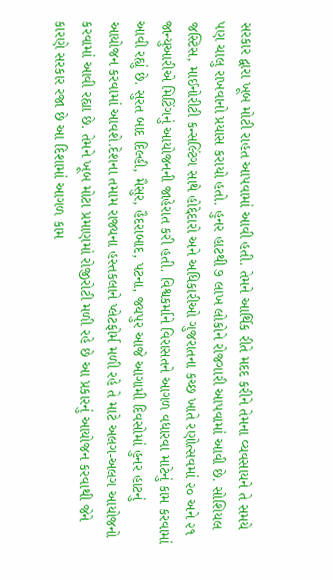સરકાર દ્વારા ખૂબ મોટી રાહત આપવામાં આવી હતી. તેમને આર્થિક રીતે મદદ કરીને તેમના વ્યવસાયને તે સમયે પણ ચાલુ રાખવાનો પ્રયાસ કરાયો હતો. હુનર હાટથી ૭ લાખ લોકોને રોજગારી આપવામાં આવી છે. સોશિયલ જસ્ટિસ, માઈનોરીટી કન્સલ્ટિંગ સાથે હોદ્દેદારો અને અધિકારીઓ ગુજરાતના કચ્છ ખાતે રણોત્સવમાં ૨૦ અને ૨૧ જાન્યુઆરીએ મિટિંગનું આયોજનની જાહેરાત કરી હતી. વિશ્વકર્માને વિરાસતને આગળ વધારવા માટેનું કામ કરવામાં આવી રહ્યું છે. સુરત બાદ દિલ્હી, મૈસુર, હૈદરાબાદ, પટના, જયપુર આજે આગામી દિવસોમાં હુનર હાટનું આયોજન કરવામાં આવશે.દેશના તમામ રાજ્યના હસ્તકલાને પ્લેટફોર્મ મળી રહે તે માટે અલગ-અલગ આયોજનો કરવામાં આવી રહ્યા છે. તેમને ખૂબ મોટા પ્રમાણમાં રોજીરોટી મળી રહે છે આ પ્રકારનું આયોજન કરવાથી જેને કારણે સરકાર રજા છે આ દિશામાં આગળ કામ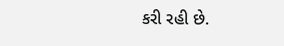કરી રહી છે.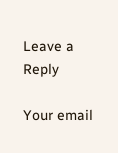Leave a Reply

Your email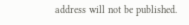address will not be published.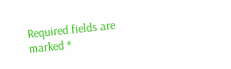Required fields are marked *